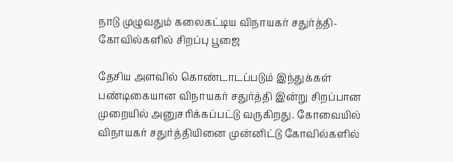நாடு முழுவதும் கலைகட்டிய விநாயகர் சதுர்த்தி- கோவில்களில் சிறப்பு பூஜை

தேசிய அளவில் கொண்டாடப்படும் இந்துக்கள் பண்டிகையான விநாயகர் சதுர்த்தி இன்று சிறப்பான முறையில் அனுசரிக்கப்பட்டு வருகிறது. கோவையில் விநாயகர் சதுர்த்தியினை முன்னிட்டு கோவில்களில்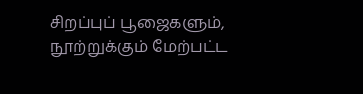சிறப்புப் பூஜைகளும், நூற்றுக்கும் மேற்பட்ட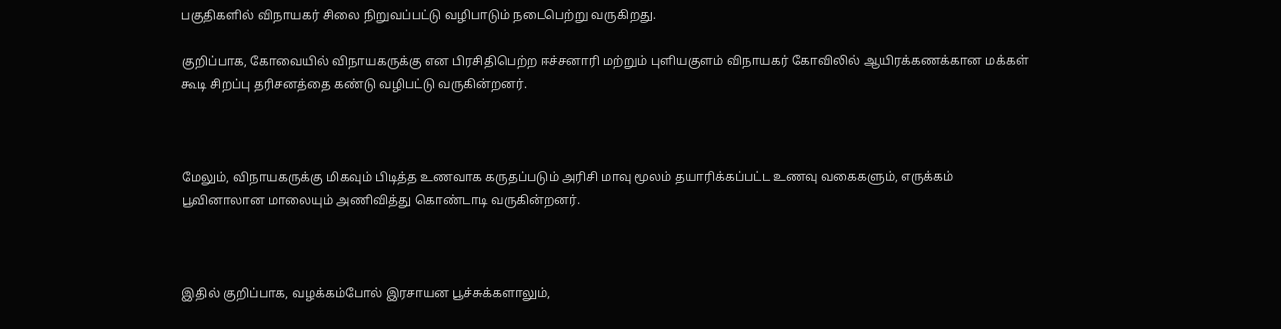பகுதிகளில் விநாயகர் சிலை நிறுவப்பட்டு வழிபாடும் நடைபெற்று வருகிறது.

குறிப்பாக, கோவையில் விநாயகருக்கு என பிரசிதிபெற்ற ஈச்சனாரி மற்றும் புளியகுளம் விநாயகர் கோவிலில் ஆயிரக்கணக்கான மக்கள் கூடி சிறப்பு தரிசனத்தை கண்டு வழிபட்டு வருகின்றனர்.



மேலும், விநாயகருக்கு மிகவும் பிடித்த உணவாக கருதப்படும் அரிசி மாவு மூலம் தயாரிக்கப்பட்ட உணவு வகைகளும், எருக்கம் பூவினாலான மாலையும் அணிவித்து கொண்டாடி வருகின்றனர்.



இதில் குறிப்பாக, வழக்கம்போல் இரசாயன பூச்சுக்களாலும்,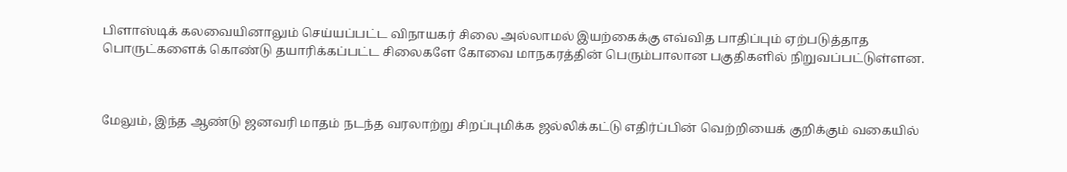பிளாஸ்டிக் கலவையினாலும் செய்யப்பட்ட விநாயகர் சிலை அல்லாமல் இயற்கைக்கு எவ்வித பாதிப்பும் ஏற்படுத்தாத பொருட்களைக் கொண்டு தயாரிக்கப்பட்ட சிலைகளே கோவை மாநகரத்தின் பெரும்பாலான பகுதிகளில் நிறுவப்பட்டுள்ளன.



மேலும், இந்த ஆண்டு ஜனவரி மாதம் நடந்த வரலாற்று சிறப்புமிக்க ஜல்லிக்கட்டு எதிர்ப்பின் வெற்றியைக் குறிக்கும் வகையில்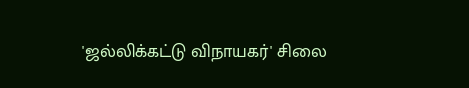'ஜல்லிக்கட்டு விநாயகர்' சிலை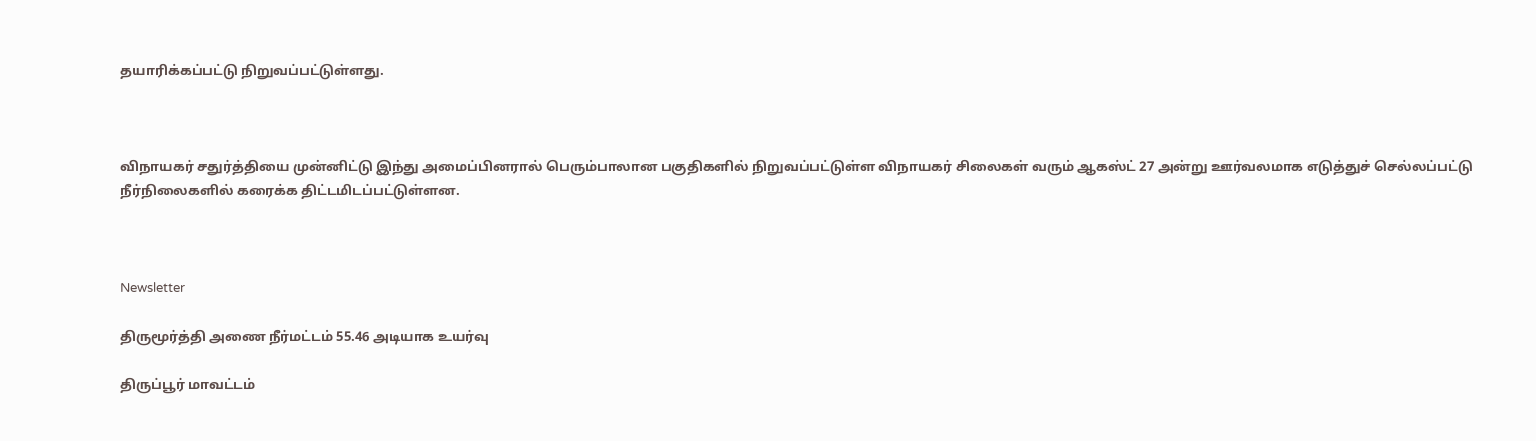தயாரிக்கப்பட்டு நிறுவப்பட்டுள்ளது.



விநாயகர் சதுர்த்தியை முன்னிட்டு இந்து அமைப்பினரால் பெரும்பாலான பகுதிகளில் நிறுவப்பட்டுள்ள விநாயகர் சிலைகள் வரும் ஆகஸ்ட் 27 அன்று ஊர்வலமாக எடுத்துச் செல்லப்பட்டு நீர்நிலைகளில் கரைக்க திட்டமிடப்பட்டுள்ளன.



Newsletter

திருமூர்த்தி அணை நீர்மட்டம் 55.46 அடியாக உயர்வு

திருப்பூர் மாவட்டம்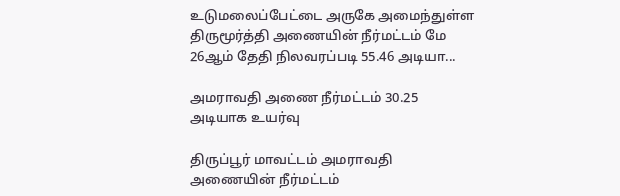உடுமலைப்பேட்டை அருகே அமைந்துள்ள திருமூர்த்தி அணையின் நீர்மட்டம் மே 26ஆம் தேதி நிலவரப்படி 55.46 அடியா...

அமராவதி அணை நீர்மட்டம் 30.25 அடியாக உயர்வு

திருப்பூர் மாவட்டம் அமராவதி அணையின் நீர்மட்டம்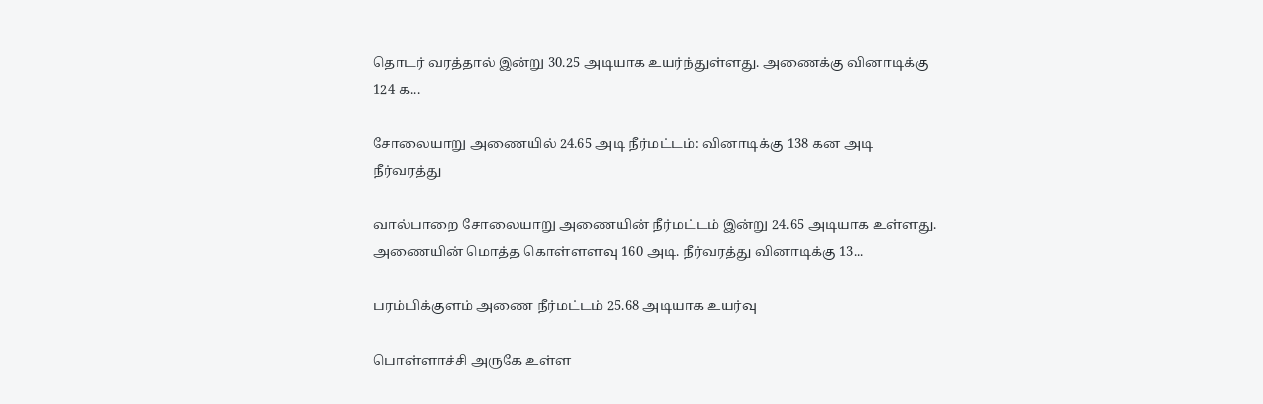தொடர் வரத்தால் இன்று 30.25 அடியாக உயர்ந்துள்ளது. அணைக்கு வினாடிக்கு 124 க...

சோலையாறு அணையில் 24.65 அடி நீர்மட்டம்: வினாடிக்கு 138 கன அடி நீர்வரத்து

வால்பாறை சோலையாறு அணையின் நீர்மட்டம் இன்று 24.65 அடியாக உள்ளது. அணையின் மொத்த கொள்ளளவு 160 அடி. நீர்வரத்து வினாடிக்கு 13...

பரம்பிக்குளம் அணை நீர்மட்டம் 25.68 அடியாக உயர்வு

பொள்ளாச்சி அருகே உள்ள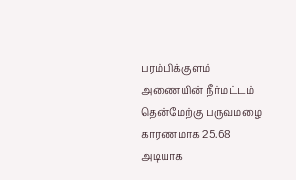பரம்பிக்குளம் அணையின் நீர்மட்டம் தென்மேற்கு பருவமழை காரணமாக 25.68 அடியாக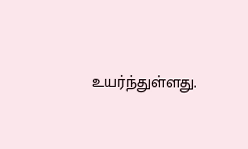உயர்ந்துள்ளது.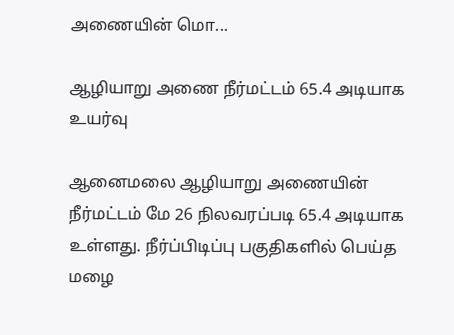அணையின் மொ...

ஆழியாறு அணை நீர்மட்டம் 65.4 அடியாக உயர்வு

ஆனைமலை ஆழியாறு அணையின் நீர்மட்டம் மே 26 நிலவரப்படி 65.4 அடியாக உள்ளது. நீர்ப்பிடிப்பு பகுதிகளில் பெய்த மழை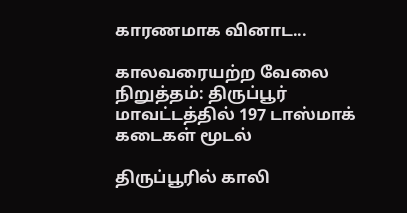காரணமாக வினாட...

காலவரையற்ற வேலை நிறுத்தம்: திருப்பூர் மாவட்டத்தில் 197 டாஸ்மாக் கடைகள் மூடல்

திருப்பூரில் காலி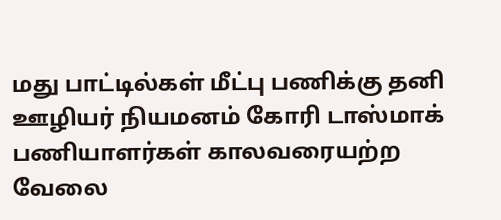மது பாட்டில்கள் மீட்பு பணிக்கு தனி ஊழியர் நியமனம் கோரி டாஸ்மாக் பணியாளர்கள் காலவரையற்ற வேலை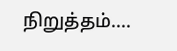நிறுத்தம்....